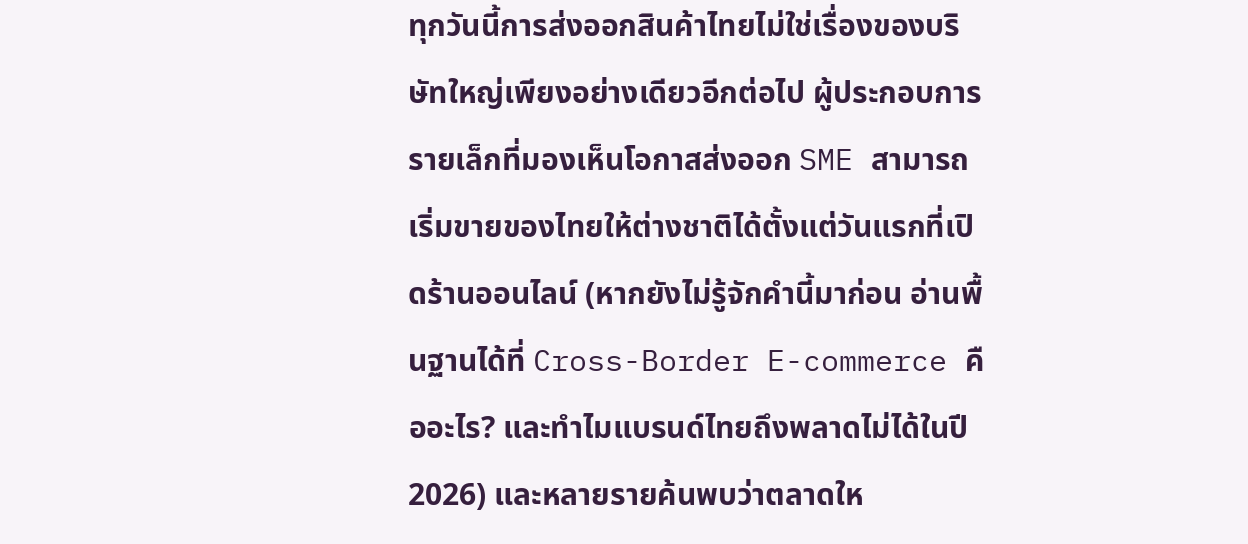ทุกวันนี้การส่งออกสินค้าไทยไม่ใช่เรื่องของบริษัทใหญ่เพียงอย่างเดียวอีกต่อไป ผู้ประกอบการรายเล็กที่มองเห็นโอกาสส่งออก SME สามารถเริ่มขายของไทยให้ต่างชาติได้ตั้งแต่วันแรกที่เปิดร้านออนไลน์ (หากยังไม่รู้จักคำนี้มาก่อน อ่านพื้นฐานได้ที่ Cross-Border E-commerce คืออะไร? และทำไมแบรนด์ไทยถึงพลาดไม่ได้ในปี 2026) และหลายรายค้นพบว่าตลาดให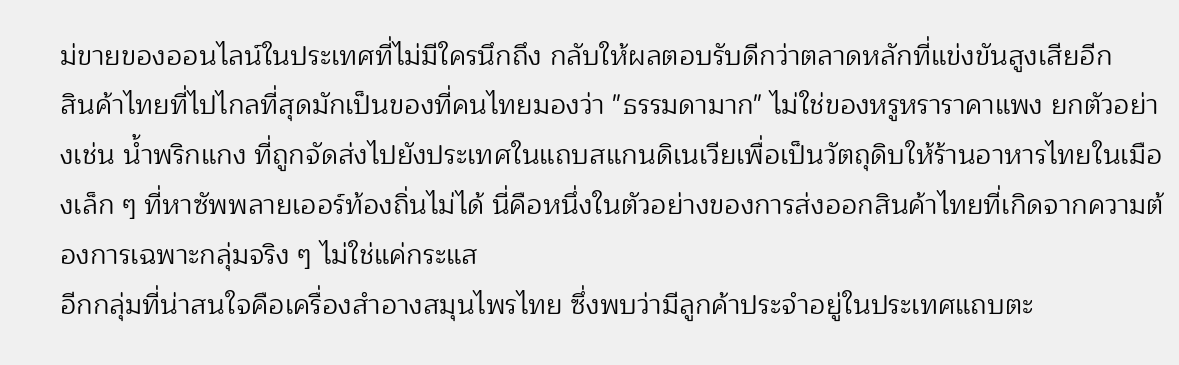ม่ขายของออนไลน์ในประเทศที่ไม่มีใครนึกถึง กลับให้ผลตอบรับดีกว่าตลาดหลักที่แข่งขันสูงเสียอีก
สินค้าไทยที่ไปไกลที่สุดมักเป็นของที่คนไทยมองว่า "ธรรมดามาก" ไม่ใช่ของหรูหราราคาแพง ยกตัวอย่างเช่น น้ำพริกแกง ที่ถูกจัดส่งไปยังประเทศในแถบสแกนดิเนเวียเพื่อเป็นวัตถุดิบให้ร้านอาหารไทยในเมืองเล็ก ๆ ที่หาซัพพลายเออร์ท้องถิ่นไม่ได้ นี่คือหนึ่งในตัวอย่างของการส่งออกสินค้าไทยที่เกิดจากความต้องการเฉพาะกลุ่มจริง ๆ ไม่ใช่แค่กระแส
อีกกลุ่มที่น่าสนใจคือเครื่องสำอางสมุนไพรไทย ซึ่งพบว่ามีลูกค้าประจำอยู่ในประเทศแถบตะ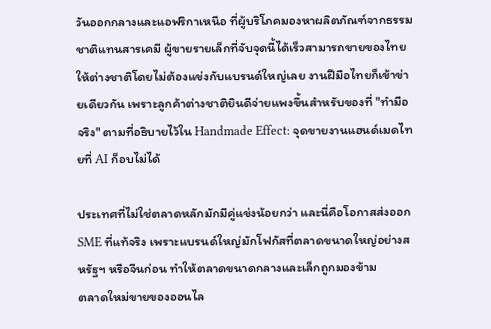วันออกกลางและแอฟริกาเหนือ ที่ผู้บริโภคมองหาผลิตภัณฑ์จากธรรมชาติแทนสารเคมี ผู้ขายรายเล็กที่จับจุดนี้ได้เร็วสามารถขายของไทยให้ต่างชาติโดยไม่ต้องแข่งกับแบรนด์ใหญ่เลย งานฝีมือไทยก็เข้าข่ายเดียวกัน เพราะลูกค้าต่างชาติยินดีจ่ายแพงขึ้นสำหรับของที่ "ทำมือจริง" ตามที่อธิบายไว้ใน Handmade Effect: จุดขายงานแฮนด์เมดไทยที่ AI ก็อบไม่ได้

ประเทศที่ไม่ใช่ตลาดหลักมักมีคู่แข่งน้อยกว่า และนี่คือโอกาสส่งออก SME ที่แท้จริง เพราะแบรนด์ใหญ่มักโฟกัสที่ตลาดขนาดใหญ่อย่างสหรัฐฯ หรือจีนก่อน ทำให้ตลาดขนาดกลางและเล็กถูกมองข้าม
ตลาดใหม่ขายของออนไล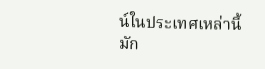น์ในประเทศเหล่านี้มัก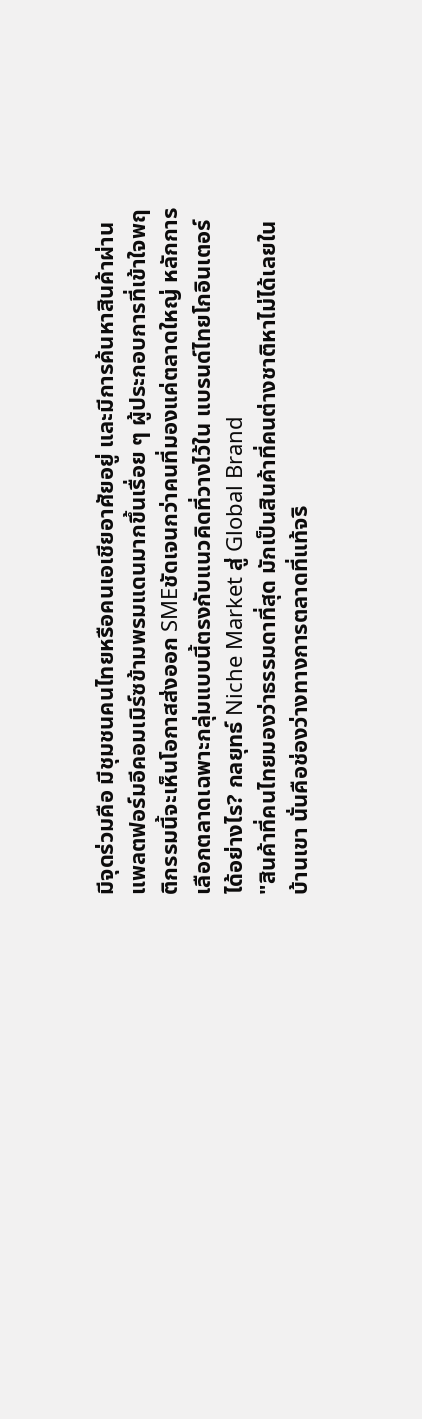มีจุดร่วมคือ มีชุมชนคนไทยหรือคนเอเชียอาศัยอยู่ และมีการค้นหาสินค้าผ่านแพลตฟอร์มอีคอมเมิร์ซข้ามพรมแดนมากขึ้นเรื่อย ๆ ผู้ประกอบการที่เข้าใจพฤติกรรมนี้จะเห็นโอกาสส่งออก SMEชัดเจนกว่าคนที่มองแค่ตลาดใหญ่ หลักการเลือกตลาดเฉพาะกลุ่มแบบนี้ตรงกับแนวคิดที่วางไว้ใน แบรนด์ไทยโกอินเตอร์ได้อย่างไร? กลยุทธ์ Niche Market สู่ Global Brand
"สินค้าที่คนไทยมองว่าธรรมดาที่สุด มักเป็นสินค้าที่คนต่างชาติหาไม่ได้เลยในบ้านเขา นั่นคือช่องว่างทางการตลาดที่แท้จริ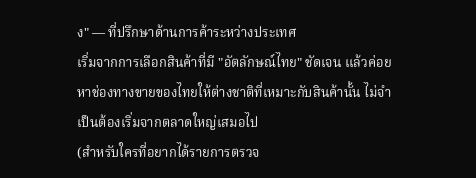ง" — ที่ปรึกษาด้านการค้าระหว่างประเทศ
เริ่มจากการเลือกสินค้าที่มี "อัตลักษณ์ไทย" ชัดเจน แล้วค่อยหาช่องทางขายของไทยให้ต่างชาติที่เหมาะกับสินค้านั้น ไม่จำเป็นต้องเริ่มจากตลาดใหญ่เสมอไป
(สำหรับใครที่อยากได้รายการตรวจ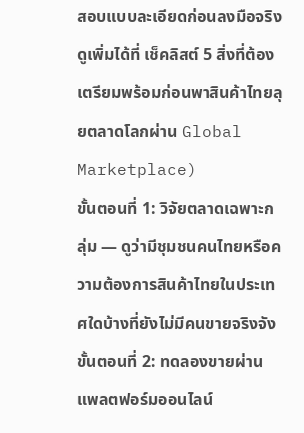สอบแบบละเอียดก่อนลงมือจริง ดูเพิ่มได้ที่ เช็คลิสต์ 5 สิ่งที่ต้องเตรียมพร้อมก่อนพาสินค้าไทยลุยตลาดโลกผ่าน Global Marketplace)
ขั้นตอนที่ 1: วิจัยตลาดเฉพาะกลุ่ม — ดูว่ามีชุมชนคนไทยหรือความต้องการสินค้าไทยในประเทศใดบ้างที่ยังไม่มีคนขายจริงจัง ขั้นตอนที่ 2: ทดลองขายผ่านแพลตฟอร์มออนไลน์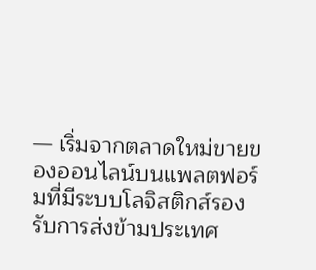— เริ่มจากตลาดใหม่ขายของออนไลน์บนแพลตฟอร์มที่มีระบบโลจิสติกส์รองรับการส่งข้ามประเทศ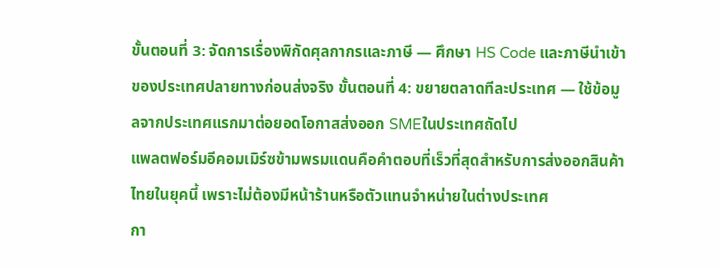ขั้นตอนที่ 3: จัดการเรื่องพิกัดศุลกากรและภาษี — ศึกษา HS Code และภาษีนำเข้าของประเทศปลายทางก่อนส่งจริง ขั้นตอนที่ 4: ขยายตลาดทีละประเทศ — ใช้ข้อมูลจากประเทศแรกมาต่อยอดโอกาสส่งออก SMEในประเทศถัดไป
แพลตฟอร์มอีคอมเมิร์ซข้ามพรมแดนคือคำตอบที่เร็วที่สุดสำหรับการส่งออกสินค้าไทยในยุคนี้ เพราะไม่ต้องมีหน้าร้านหรือตัวแทนจำหน่ายในต่างประเทศ
กา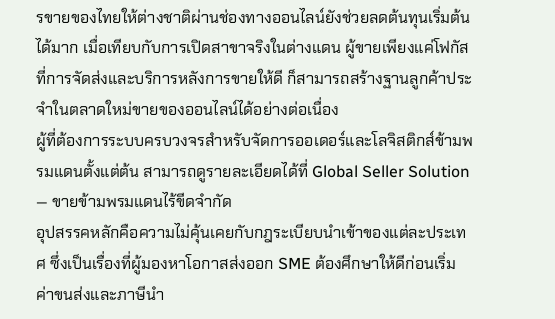รขายของไทยให้ต่างชาติผ่านช่องทางออนไลน์ยังช่วยลดต้นทุนเริ่มต้นได้มาก เมื่อเทียบกับการเปิดสาขาจริงในต่างแดน ผู้ขายเพียงแค่โฟกัสที่การจัดส่งและบริการหลังการขายให้ดี ก็สามารถสร้างฐานลูกค้าประจำในตลาดใหม่ขายของออนไลน์ได้อย่างต่อเนื่อง
ผู้ที่ต้องการระบบครบวงจรสำหรับจัดการออเดอร์และโลจิสติกส์ข้ามพรมแดนตั้งแต่ต้น สามารถดูรายละเอียดได้ที่ Global Seller Solution — ขายข้ามพรมแดนไร้ขีดจำกัด
อุปสรรคหลักคือความไม่คุ้นเคยกับกฎระเบียบนำเข้าของแต่ละประเทศ ซึ่งเป็นเรื่องที่ผู้มองหาโอกาสส่งออก SME ต้องศึกษาให้ดีก่อนเริ่ม
ค่าขนส่งและภาษีนำ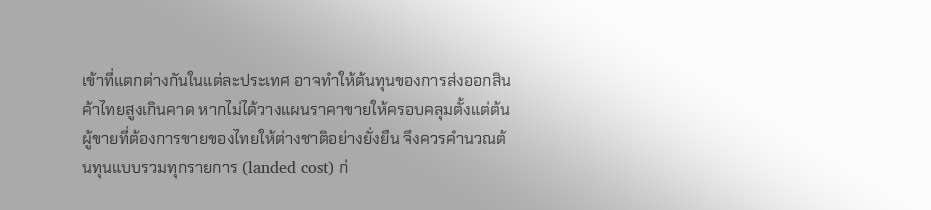เข้าที่แตกต่างกันในแต่ละประเทศ อาจทำให้ต้นทุนของการส่งออกสินค้าไทยสูงเกินคาด หากไม่ได้วางแผนราคาขายให้ครอบคลุมตั้งแต่ต้น ผู้ขายที่ต้องการขายของไทยให้ต่างชาติอย่างยั่งยืน จึงควรคำนวณต้นทุนแบบรวมทุกรายการ (landed cost) ก่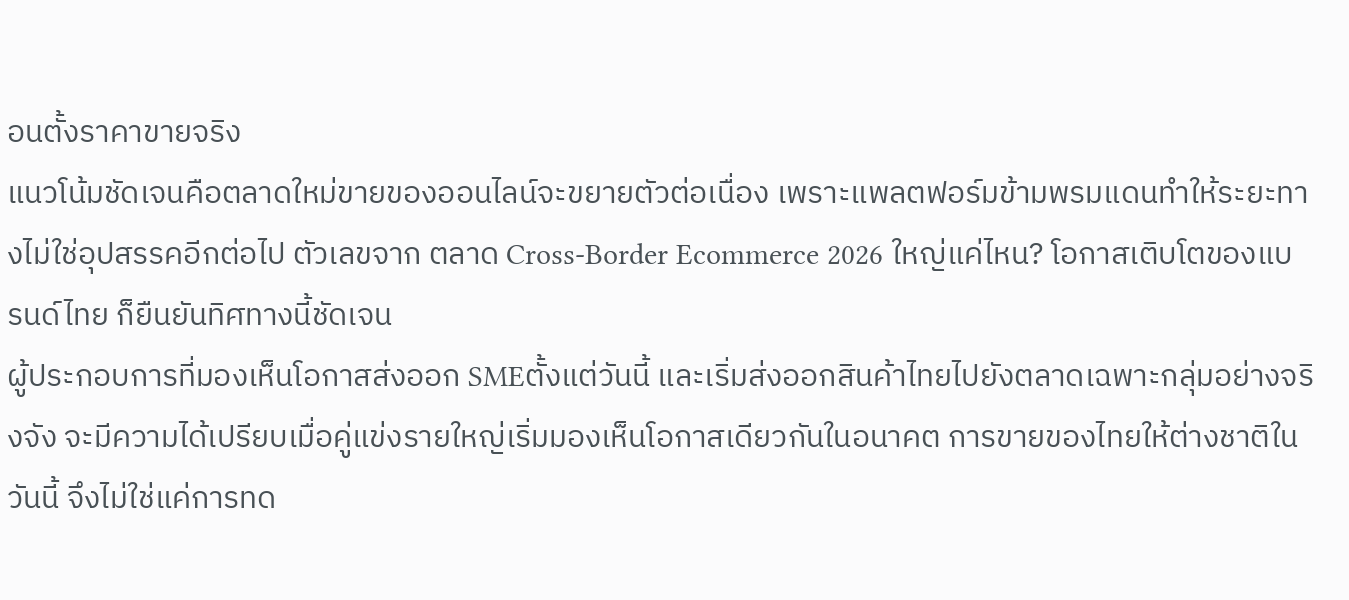อนตั้งราคาขายจริง
แนวโน้มชัดเจนคือตลาดใหม่ขายของออนไลน์จะขยายตัวต่อเนื่อง เพราะแพลตฟอร์มข้ามพรมแดนทำให้ระยะทางไม่ใช่อุปสรรคอีกต่อไป ตัวเลขจาก ตลาด Cross-Border Ecommerce 2026 ใหญ่แค่ไหน? โอกาสเติบโตของแบรนด์ไทย ก็ยืนยันทิศทางนี้ชัดเจน
ผู้ประกอบการที่มองเห็นโอกาสส่งออก SMEตั้งแต่วันนี้ และเริ่มส่งออกสินค้าไทยไปยังตลาดเฉพาะกลุ่มอย่างจริงจัง จะมีความได้เปรียบเมื่อคู่แข่งรายใหญ่เริ่มมองเห็นโอกาสเดียวกันในอนาคต การขายของไทยให้ต่างชาติในวันนี้ จึงไม่ใช่แค่การทด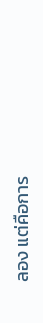ลอง แต่คือการ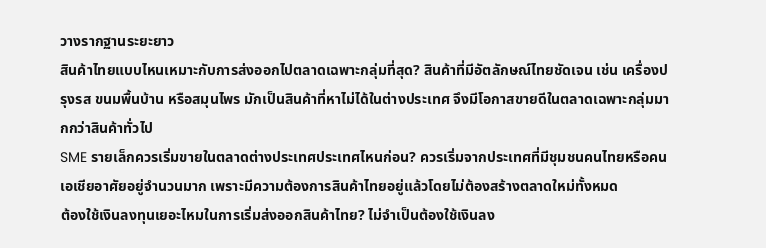วางรากฐานระยะยาว
สินค้าไทยแบบไหนเหมาะกับการส่งออกไปตลาดเฉพาะกลุ่มที่สุด? สินค้าที่มีอัตลักษณ์ไทยชัดเจน เช่น เครื่องปรุงรส ขนมพื้นบ้าน หรือสมุนไพร มักเป็นสินค้าที่หาไม่ได้ในต่างประเทศ จึงมีโอกาสขายดีในตลาดเฉพาะกลุ่มมากกว่าสินค้าทั่วไป
SME รายเล็กควรเริ่มขายในตลาดต่างประเทศประเทศไหนก่อน? ควรเริ่มจากประเทศที่มีชุมชนคนไทยหรือคนเอเชียอาศัยอยู่จำนวนมาก เพราะมีความต้องการสินค้าไทยอยู่แล้วโดยไม่ต้องสร้างตลาดใหม่ทั้งหมด
ต้องใช้เงินลงทุนเยอะไหมในการเริ่มส่งออกสินค้าไทย? ไม่จำเป็นต้องใช้เงินลง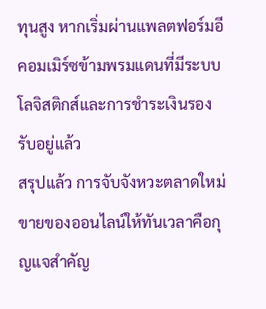ทุนสูง หากเริ่มผ่านแพลตฟอร์มอีคอมเมิร์ซข้ามพรมแดนที่มีระบบโลจิสติกส์และการชำระเงินรองรับอยู่แล้ว
สรุปแล้ว การจับจังหวะตลาดใหม่ขายของออนไลน์ให้ทันเวลาคือกุญแจสำคัญ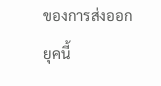ของการส่งออกยุคนี้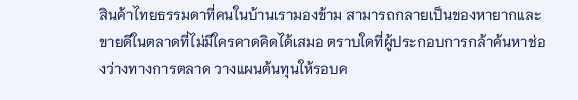สินค้าไทยธรรมดาที่คนในบ้านเรามองข้าม สามารถกลายเป็นของหายากและขายดีในตลาดที่ไม่มีใครคาดคิดได้เสมอ ตราบใดที่ผู้ประกอบการกล้าค้นหาช่องว่างทางการตลาด วางแผนต้นทุนให้รอบค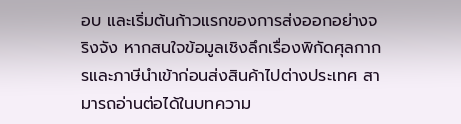อบ และเริ่มต้นก้าวแรกของการส่งออกอย่างจริงจัง หากสนใจข้อมูลเชิงลึกเรื่องพิกัดศุลกากรและภาษีนำเข้าก่อนส่งสินค้าไปต่างประเทศ สามารถอ่านต่อได้ในบทความ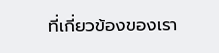ที่เกี่ยวข้องของเรา